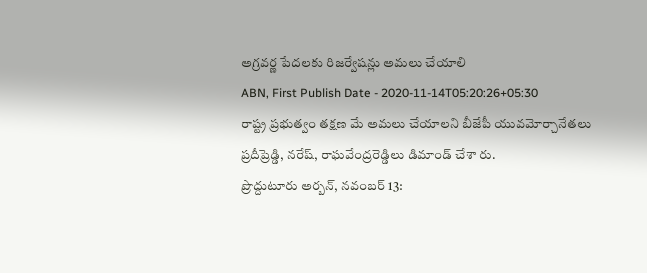అగ్రవర్ణ పేదలకు రిజర్వేషన్లు అమలు చేయాలి
ABN, First Publish Date - 2020-11-14T05:20:26+05:30
రాష్ట్ర ప్రభుత్వం తక్షణ మే అమలు చేయాలని బీజేపీ యువమోర్చానేతలు ప్రదీప్రెడ్డి, నరేష్, రాఘవేంద్రరెడ్డిలు డిమాండ్ చేశా రు.
ప్రొద్దుటూరు అర్బన్, నవంబర్ 13: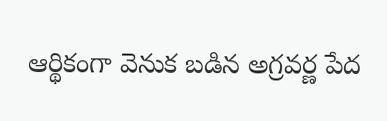ఆర్థికంగా వెనుక బడిన అగ్రవర్ణ పేద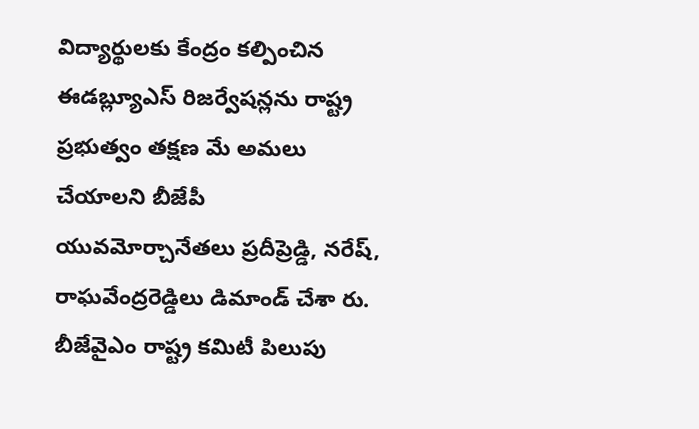విద్యార్థులకు కేంద్రం కల్పించిన ఈడబ్ల్యూఎస్ రిజర్వేషన్లను రాష్ట్ర ప్రభుత్వం తక్షణ మే అమలు చేయాలని బీజేపీ యువమోర్చానేతలు ప్రదీప్రెడ్డి, నరేష్, రాఘవేంద్రరెడ్డిలు డిమాండ్ చేశా రు. బీజేవైఎం రాష్ట్ర కమిటీ పిలుపు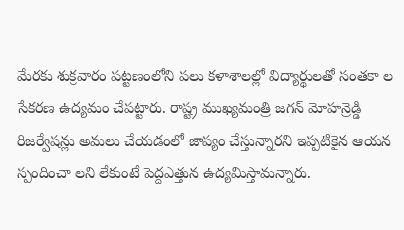మేరకు శుక్రవారం పట్టణంలోని పలు కళాశాలల్లో విద్యార్థులతో సంతకా ల సేకరణ ఉద్యమం చేపట్టారు. రాష్ట్ర ముఖ్యమంత్రి జగన్ మోహన్రెడ్డి రిజర్వేషన్లు అమలు చేయడంలో జాప్యం చేస్తున్నారని ఇప్పటికైన ఆయన స్పందించా లని లేకుంటే పెద్దఎత్తున ఉద్యమిస్తామన్నారు.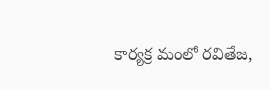కార్యక్ర మంలో రవితేజ,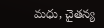మధు, చైతన్య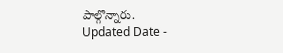పాల్గొన్నారు.
Updated Date -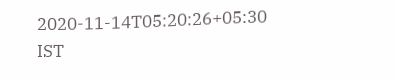2020-11-14T05:20:26+05:30 IST